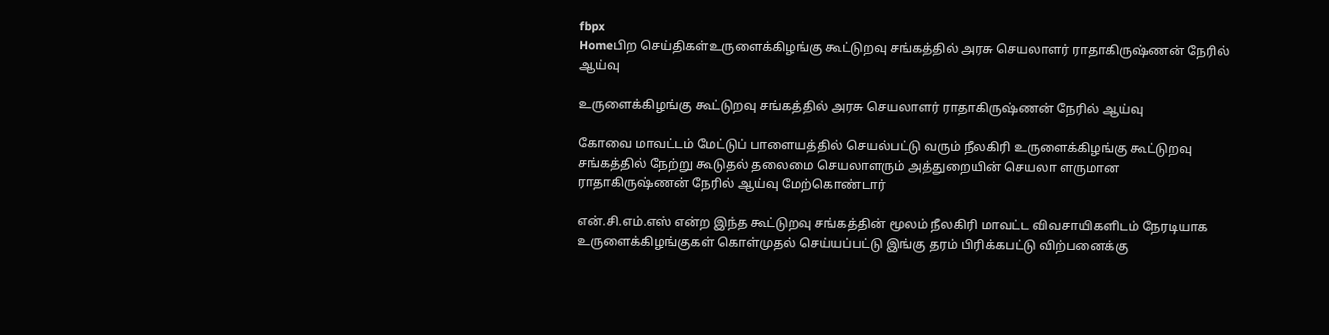fbpx
Homeபிற செய்திகள்உருளைக்கிழங்கு கூட்டுறவு சங்கத்தில் அரசு செயலாளர் ராதாகிருஷ்ணன் நேரில் ஆய்வு

உருளைக்கிழங்கு கூட்டுறவு சங்கத்தில் அரசு செயலாளர் ராதாகிருஷ்ணன் நேரில் ஆய்வு

கோவை மாவட்டம் மேட்டுப் பாளையத்தில் செயல்பட்டு வரும் நீலகிரி உருளைக்கிழங்கு கூட்டுறவு சங்கத்தில் நேற்று கூடுதல் தலைமை செயலாளரும் அத்துறையின் செயலா ளருமான ராதாகிருஷ்ணன் நேரில் ஆய்வு மேற்கொண்டார்

என்.சி.எம்.எஸ் என்ற இந்த கூட்டுறவு சங்கத்தின் மூலம் நீலகிரி மாவட்ட விவசாயிகளிடம் நேரடியாக உருளைக்கிழங்குகள் கொள்முதல் செய்யப்பட்டு இங்கு தரம் பிரிக்கபட்டு விற்பனைக்கு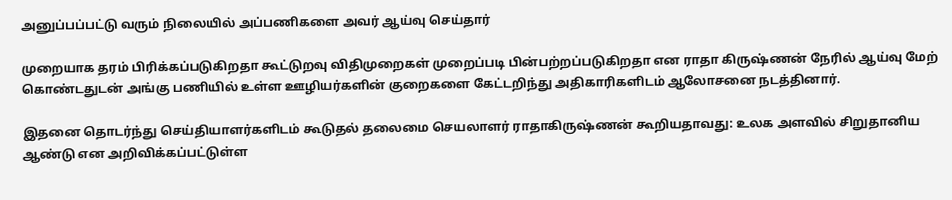அனுப்பப்பட்டு வரும் நிலையில் அப்பணிகளை அவர் ஆய்வு செய்தார்

முறையாக தரம் பிரிக்கப்படுகிறதா கூட்டுறவு விதிமுறைகள் முறைப்படி பின்பற்றப்படுகிறதா என ராதா கிருஷ்ணன் நேரில் ஆய்வு மேற் கொண்டதுடன் அங்கு பணியில் உள்ள ஊழியர்களின் குறைகளை கேட்டறிந்து அதிகாரிகளிடம் ஆலோசனை நடத்தினார்.

இதனை தொடர்ந்து செய்தியாளர்களிடம் கூடுதல் தலைமை செயலாளர் ராதாகிருஷ்ணன் கூறியதாவது: உலக அளவில் சிறுதானிய ஆண்டு என அறிவிக்கப்பட்டுள்ள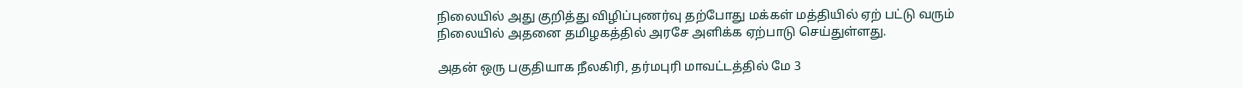நிலையில் அது குறித்து விழிப்புணர்வு தற்போது மக்கள் மத்தியில் ஏற் பட்டு வரும் நிலையில் அதனை தமிழகத்தில் அரசே அளிக்க ஏற்பாடு செய்துள்ளது.

அதன் ஒரு பகுதியாக நீலகிரி, தர்மபுரி மாவட்டத்தில் மே 3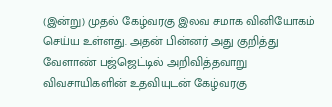(இன்று) முதல் கேழ்வரகு இலவ சமாக வினியோகம் செய்ய உள்ளது. அதன் பின்னர் அது குறித்து வேளாண் பஜ்ஜெட்டில் அறிவித்தவாறு விவசாயிகளின் உதவியுடன் கேழ்வரகு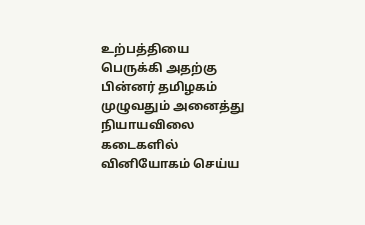உற்பத்தியை பெருக்கி அதற்கு பின்னர் தமிழகம் முழுவதும் அனைத்து நியாயவிலை கடைகளில் வினியோகம் செய்ய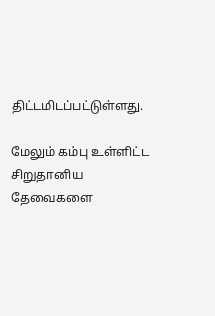திட்டமிடப்பட்டுள்ளது.

மேலும் கம்பு உள்ளிட்ட சிறுதானிய தேவைகளை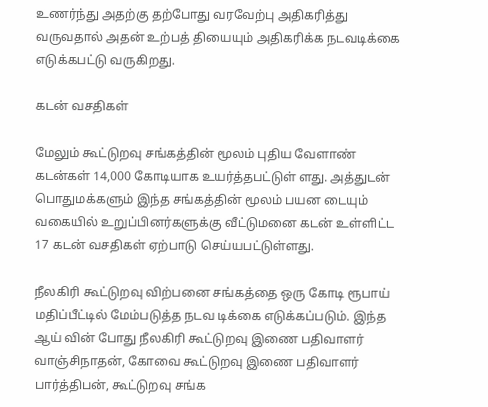உணர்ந்து அதற்கு தற்போது வரவேற்பு அதிகரித்து வருவதால் அதன் உற்பத் தியையும் அதிகரிக்க நடவடிக்கை எடுக்கபட்டு வருகிறது.

கடன் வசதிகள்

மேலும் கூட்டுறவு சங்கத்தின் மூலம் புதிய வேளாண் கடன்கள் 14,000 கோடியாக உயர்த்தபட்டுள் ளது. அத்துடன் பொதுமக்களும் இந்த சங்கத்தின் மூலம் பயன டையும் வகையில் உறுப்பினர்களுக்கு வீட்டுமனை கடன் உள்ளிட்ட 17 கடன் வசதிகள் ஏற்பாடு செய்யபட்டுள்ளது.

நீலகிரி கூட்டுறவு விற்பனை சங்கத்தை ஒரு கோடி ரூபாய் மதிப்பீட்டில் மேம்படுத்த நடவ டிக்கை எடுக்கப்படும். இந்த ஆய் வின் போது நீலகிரி கூட்டுறவு இணை பதிவாளர் வாஞ்சிநாதன், கோவை கூட்டுறவு இணை பதிவாளர் பார்த்திபன், கூட்டுறவு சங்க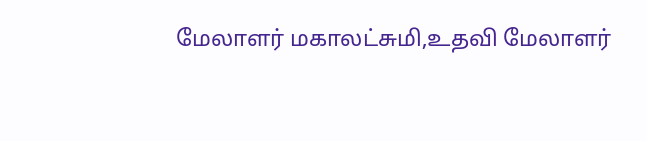மேலாளர் மகாலட்சுமி,உதவி மேலாளர்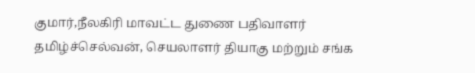குமார்,நீலகிரி மாவட்ட துணை பதிவாளர் தமிழ்ச்செல்வன், செயலாளர் தியாகு மற்றும் சங்க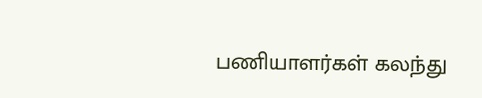பணியாளர்கள் கலந்து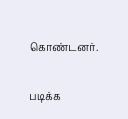கொண்டனர்.

படிக்க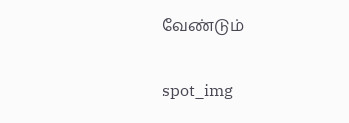வேண்டும்

spot_img